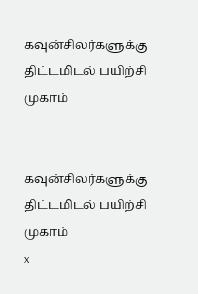கவுன்சிலர்களுக்கு திட்டமிடல் பயிற்சி முகாம்


கவுன்சிலர்களுக்கு திட்டமிடல் பயிற்சி முகாம்
x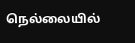நெல்லையில்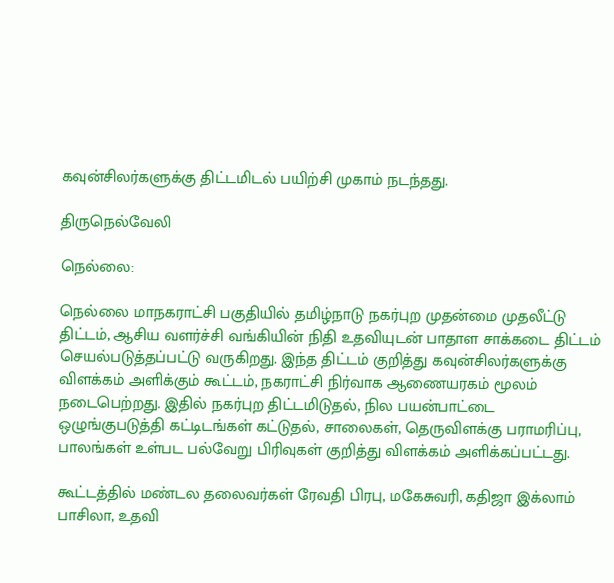கவுன்சிலர்களுக்கு திட்டமிடல் பயிற்சி முகாம் நடந்தது.

திருநெல்வேலி

நெல்லை:

நெல்லை மாநகராட்சி பகுதியில் தமிழ்நாடு நகர்புற முதன்மை முதலீட்டு திட்டம், ஆசிய வளர்ச்சி வங்கியின் நிதி உதவியுடன் பாதாள சாக்கடை திட்டம் செயல்படுத்தப்பட்டு வருகிறது. இந்த திட்டம் குறித்து கவுன்சிலர்களுக்கு விளக்கம் அளிக்கும் கூட்டம், நகராட்சி நிர்வாக ஆணையரகம் மூலம் நடைபெற்றது. இதில் நகர்புற திட்டமிடுதல், நில பயன்பாட்டை ஒழுங்குபடுத்தி கட்டிடங்கள் கட்டுதல், சாலைகள், தெருவிளக்கு பராமரிப்பு, பாலங்கள் உள்பட பல்வேறு பிரிவுகள் குறித்து விளக்கம் அளிக்கப்பட்டது.

கூட்டத்தில் மண்டல தலைவர்கள் ரேவதி பிரபு, மகேசுவரி, கதிஜா இக்லாம் பாசிலா, உதவி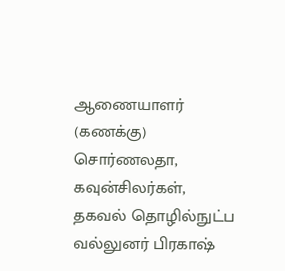ஆணையாளர் (கணக்கு) சொர்ணலதா, கவுன்சிலர்கள், தகவல் தொழில்நுட்ப வல்லுனர் பிரகாஷ்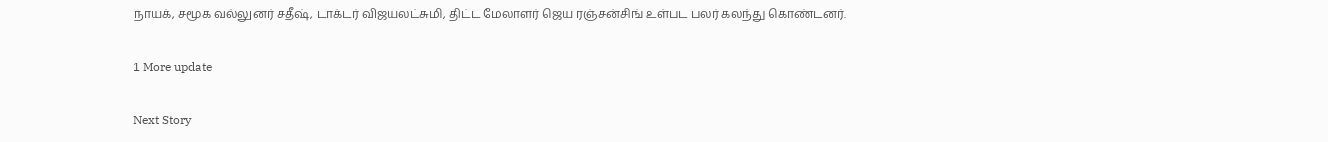நாயக், சமூக வல்லுனர் சதீஷ், டாக்டர் விஜயலட்சுமி, திட்ட மேலாளர் ஜெய ரஞ்சன்சிங் உள்பட பலர் கலந்து கொண்டனர்.

1 More update

Next Story